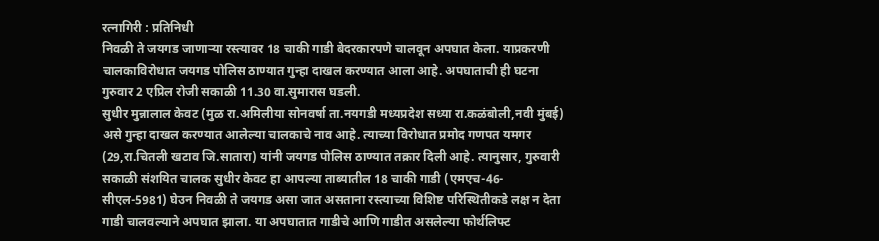रत्नागिरी : प्रतिनिधी
निवळी ते जयगड जाणाऱ्या रस्त्यावर 18 चाकी गाडी बेदरकारपणे चालवून अपघात केला. याप्रकरणी चालकाविरोधात जयगड पोलिस ठाण्यात गुन्हा दाखल करण्यात आला आहे. अपघाताची ही घटना गुरुवार 2 एप्रिल रोजी सकाळी 11.30 वा.सुमारास घडली.
सुधीर मुन्नालाल केवट (मुळ रा.अमिलीया सोनवर्षा ता.नयगडी मध्यप्रदेश सध्या रा.कळंबोली,नवी मुंबई) असे गुन्हा दाखल करण्यात आलेल्या चालकाचे नाव आहे. त्याच्या विरोधात प्रमोद गणपत यमगर (29,रा.चितली खटाव जि.सातारा) यांनी जयगड पोलिस ठाण्यात तक्रार दिली आहे. त्यानुसार, गुरुवारी सकाळी संशयित चालक सुधीर केवट हा आपल्या ताब्यातील 18 चाकी गाडी (एमएच-46-सीएल-5981) घेउन निवळी ते जयगड असा जात असताना रस्त्याच्या विशिष्ट परिस्थितीकडे लक्ष न देता गाडी चालवल्याने अपघात झाला. या अपघातात गाडीचे आणि गाडीत असलेल्या फोर्थलिफ्ट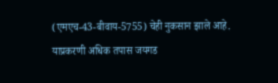(एमएच-43-बीवाय-5755) चेही नुकसान झाले आहे. याप्रकरणी अधिक तपास जयगड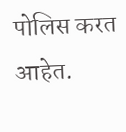पोलिस करत आहेत.